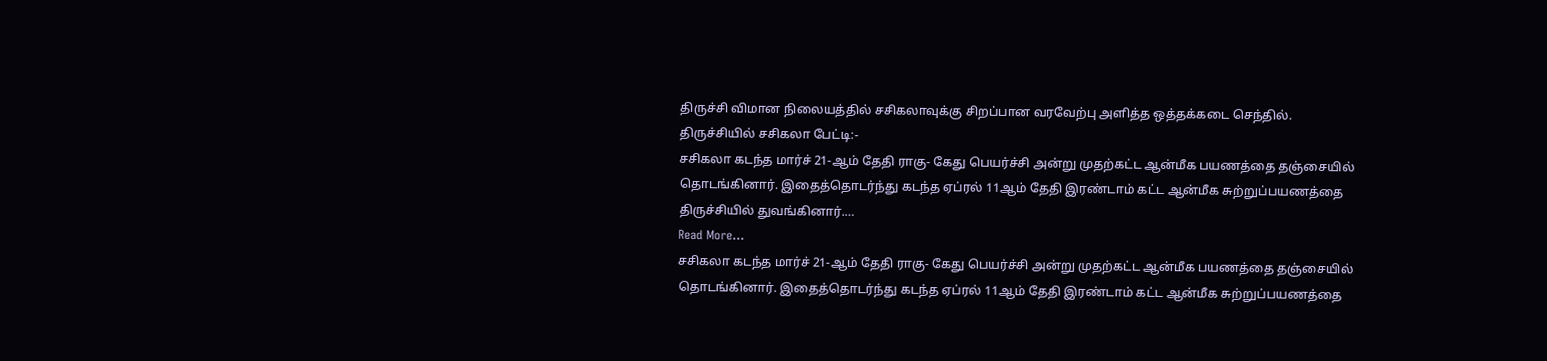திருச்சி விமான நிலையத்தில் சசிகலாவுக்கு சிறப்பான வரவேற்பு அளித்த ஒத்தக்கடை செந்தில்.
திருச்சியில் சசிகலா பேட்டி:-
சசிகலா கடந்த மார்ச் 21-ஆம் தேதி ராகு- கேது பெயர்ச்சி அன்று முதற்கட்ட ஆன்மீக பயணத்தை தஞ்சையில் தொடங்கினார். இதைத்தொடர்ந்து கடந்த ஏப்ரல் 11ஆம் தேதி இரண்டாம் கட்ட ஆன்மீக சுற்றுப்பயணத்தை திருச்சியில் துவங்கினார்.…
Read More...
சசிகலா கடந்த மார்ச் 21-ஆம் தேதி ராகு- கேது பெயர்ச்சி அன்று முதற்கட்ட ஆன்மீக பயணத்தை தஞ்சையில் தொடங்கினார். இதைத்தொடர்ந்து கடந்த ஏப்ரல் 11ஆம் தேதி இரண்டாம் கட்ட ஆன்மீக சுற்றுப்பயணத்தை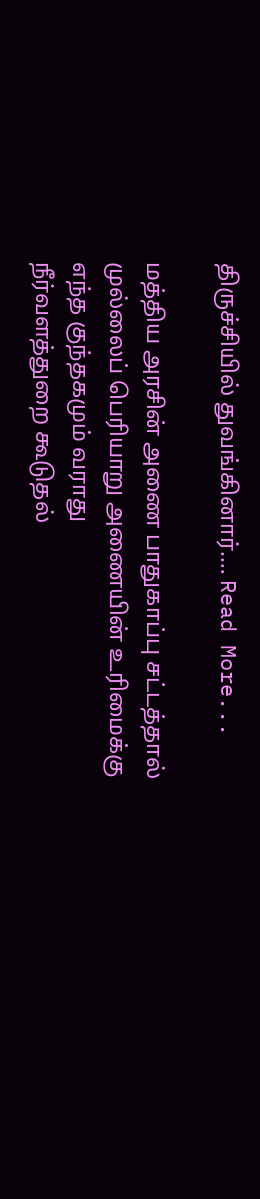திருச்சியில் துவங்கினார்.… Read More...

மத்திய அரசின் அணை பாதுகாப்பு சட்டத்தால்
முல்லைப் பெரியாறு அணையின் உரிமைக்கு எந்த குந்தகமும் வராது
நீர்வளத்துறை கூடுதல்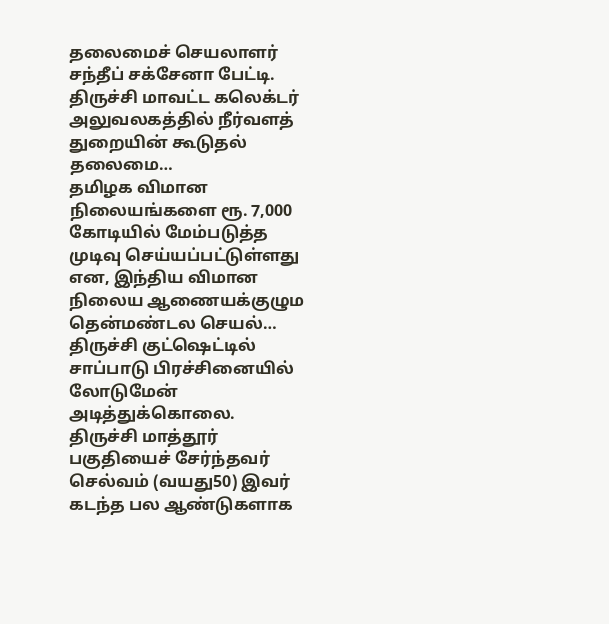தலைமைச் செயலாளர் சந்தீப் சக்சேனா பேட்டி.
திருச்சி மாவட்ட கலெக்டர் அலுவலகத்தில் நீர்வளத் துறையின் கூடுதல் தலைமை…
தமிழக விமான நிலையங்களை ரூ. 7,000 கோடியில் மேம்படுத்த முடிவு செய்யப்பட்டுள்ளது என, இந்திய விமான நிலைய ஆணையக்குழும தென்மண்டல செயல்…
திருச்சி குட்ஷெட்டில் சாப்பாடு பிரச்சினையில் லோடுமேன் அடித்துக்கொலை.
திருச்சி மாத்தூர் பகுதியைச் சேர்ந்தவர் செல்வம் (வயது50) இவர் கடந்த பல ஆண்டுகளாக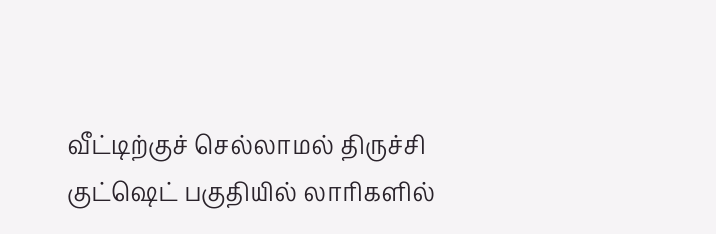வீட்டிற்குச் செல்லாமல் திருச்சி குட்ஷெட் பகுதியில் லாரிகளில்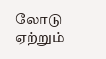லோடு ஏற்றும்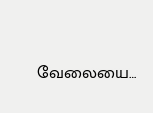வேலையை…